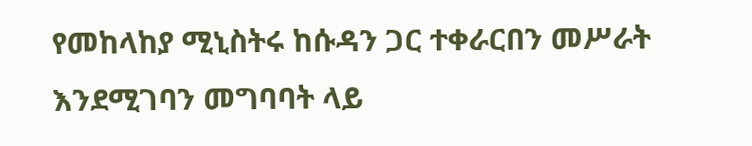የመከላከያ ሚኒስትሩ ከሱዳን ጋር ተቀራርበን መሥራት እንደሚገባን መግባባት ላይ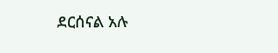ደርሰናል አሉ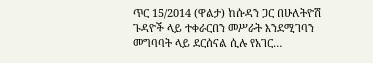ጥር 15/2014 (ዋልታ) ከሱዳን ጋር በሁለትዮሽ ጉዳዮች ላይ ተቀራርበን መሥራት እንደሚገባን መግባባት ላይ ደርሰናል ሲሉ የአገር…